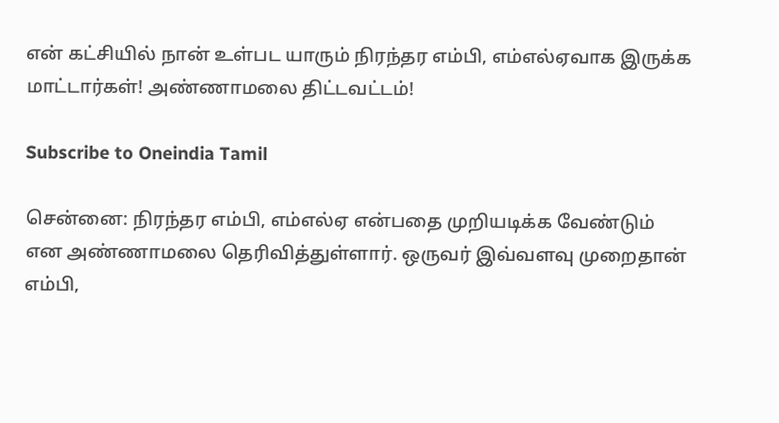என் கட்சியில் நான் உள்பட யாரும் நிரந்தர எம்பி, எம்எல்ஏவாக இருக்க மாட்டார்கள்! அண்ணாமலை திட்டவட்டம்!

Subscribe to Oneindia Tamil

சென்னை: நிரந்தர எம்பி, எம்எல்ஏ என்பதை முறியடிக்க வேண்டும் என அண்ணாமலை தெரிவித்துள்ளார். ஒருவர் இவ்வளவு முறைதான் எம்பி,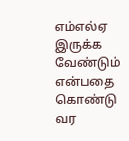எம்எல்ஏ இருக்க வேண்டும் என்பதை கொண்டு வர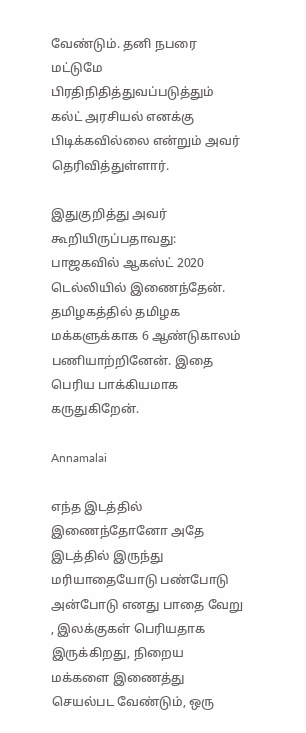வேண்டும். தனி நபரை மட்டுமே பிரதிநிதித்துவப்படுத்தும் கல்ட் அரசியல் எனக்கு பிடிக்கவில்லை என்றும் அவர் தெரிவித்துள்ளார்.

இதுகுறித்து அவர் கூறியிருப்பதாவது: பாஜகவில் ஆகஸ்ட் 2020 டெல்லியில் இணைந்தேன். தமிழகத்தில் தமிழக மக்களுக்காக 6 ஆண்டுகாலம் பணியாற்றினேன். இதை பெரிய பாக்கியமாக கருதுகிறேன்.

Annamalai

எந்த இடத்தில் இணைந்தோனோ அதே இடத்தில் இருந்து மரியாதையோடு பண்போடு அன்போடு எனது பாதை வேறு , இலக்குகள் பெரியதாக இருக்கிறது, நிறைய மக்களை இணைத்து செயல்பட வேண்டும், ஒரு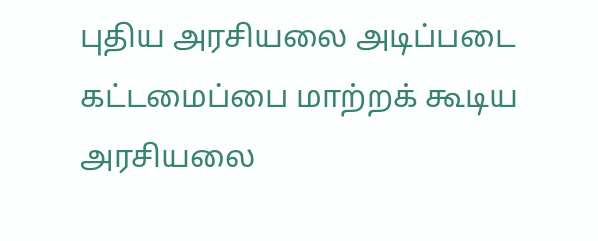புதிய அரசியலை அடிப்படை கட்டமைப்பை மாற்றக் கூடிய அரசியலை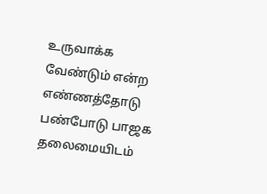உருவாக்க வேண்டும் என்ற எண்ணத்தோடு பண்போடு பாஜக தலைமையிடம்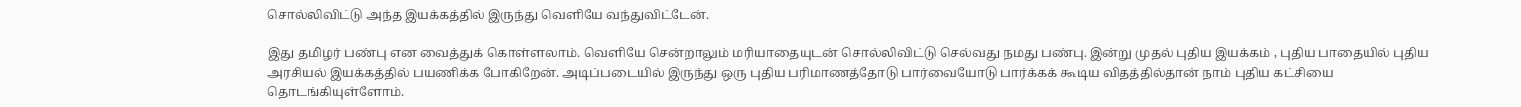சொல்லிவிட்டு அந்த இயக்கத்தில் இருந்து வெளியே வந்துவிட்டேன்.

இது தமிழர் பண்பு என வைத்துக் கொள்ளலாம். வெளியே சென்றாலும் மரியாதையுடன் சொல்லிவிட்டு செல்வது நமது பண்பு. இன்று முதல் புதிய இயக்கம் , புதிய பாதையில் புதிய அரசியல் இயக்கத்தில் பயணிக்க போகிறேன். அடிப்படையில் இருந்து ஒரு புதிய பரிமாணத்தோடு பார்வையோடு பார்க்கக் கூடிய விதத்தில்தான் நாம் புதிய கட்சியை தொடங்கியுள்ளோம்.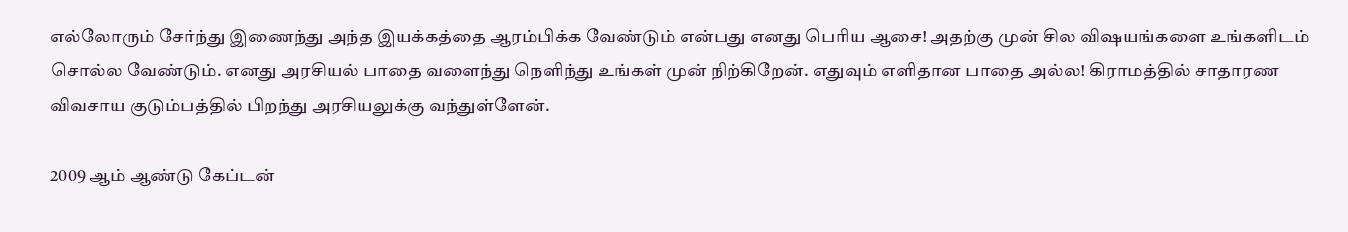எல்லோரும் சேர்ந்து இணைந்து அந்த இயக்கத்தை ஆரம்பிக்க வேண்டும் என்பது எனது பெரிய ஆசை! அதற்கு முன் சில விஷயங்களை உங்களிடம் சொல்ல வேண்டும். எனது அரசியல் பாதை வளைந்து நெளிந்து உங்கள் முன் நிற்கிறேன். எதுவும் எளிதான பாதை அல்ல! கிராமத்தில் சாதாரண விவசாய குடும்பத்தில் பிறந்து அரசியலுக்கு வந்துள்ளேன்.

2009 ஆம் ஆண்டு கேப்டன்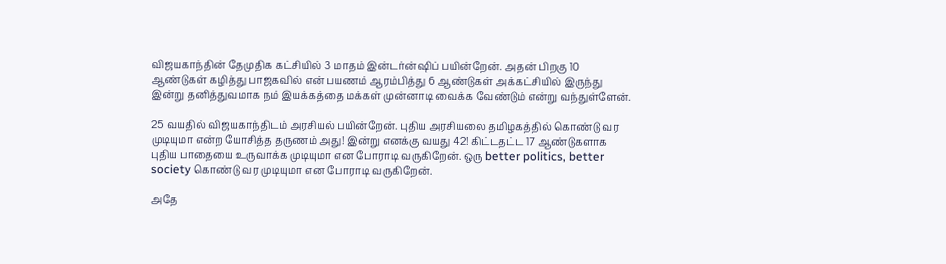விஜயகாந்தின் தேமுதிக கட்சியில் 3 மாதம் இன்டர்ன்ஷிப் பயின்றேன். அதன் பிறகு 10 ஆண்டுகள் கழித்து பாஜகவில் என் பயணம் ஆரம்பித்து 6 ஆண்டுகள் அக்கட்சியில் இருந்து இன்று தனித்துவமாக நம் இயக்கத்தை மக்கள் முன்னாடி வைக்க வேண்டும் என்று வந்துள்ளேன்.

25 வயதில் விஜயகாந்திடம் அரசியல் பயின்றேன். புதிய அரசியலை தமிழகத்தில் கொண்டு வர முடியுமா என்ற யோசித்த தருணம் அது! இன்று எனக்கு வயது 42! கிட்டதட்ட 17 ஆண்டுகளாக புதிய பாதையை உருவாக்க முடியுமா என போராடி வருகிறேன். ஒரு better politics, better society கொண்டு வர முடியுமா என போராடி வருகிறேன்.

அதே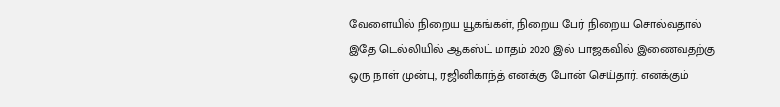வேளையில் நிறைய யூகங்கள், நிறைய பேர் நிறைய சொல்வதால் இதே டெல்லியில் ஆகஸ்ட் மாதம் 2020 இல் பாஜகவில் இணைவதற்கு ஒரு நாள் முன்பு, ரஜினிகாந்த் எனக்கு போன் செய்தார். எனக்கும்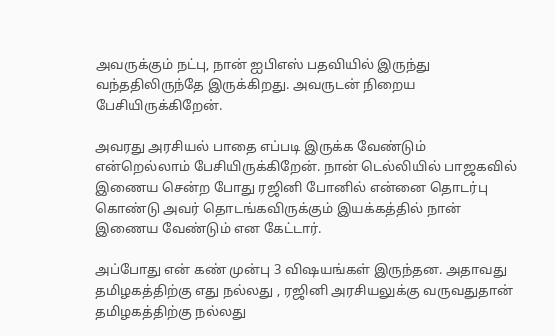அவருக்கும் நட்பு, நான் ஐபிஎஸ் பதவியில் இருந்து வந்ததிலிருந்தே இருக்கிறது. அவருடன் நிறைய பேசியிருக்கிறேன்.

அவரது அரசியல் பாதை எப்படி இருக்க வேண்டும் என்றெல்லாம் பேசியிருக்கிறேன். நான் டெல்லியில் பாஜகவில் இணைய சென்ற போது ரஜினி போனில் என்னை தொடர்பு கொண்டு அவர் தொடங்கவிருக்கும் இயக்கத்தில் நான் இணைய வேண்டும் என கேட்டார்.

அப்போது என் கண் முன்பு 3 விஷயங்கள் இருந்தன. அதாவது தமிழகத்திற்கு எது நல்லது , ரஜினி அரசியலுக்கு வருவதுதான் தமிழகத்திற்கு நல்லது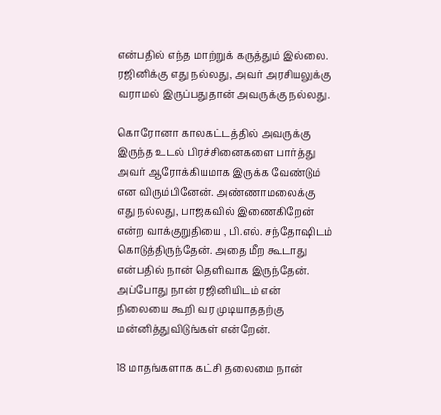என்பதில் எந்த மாற்றுக் கருத்தும் இல்லை. ரஜினிக்கு எது நல்லது, அவர் அரசியலுக்கு வராமல் இருப்பதுதான் அவருக்கு நல்லது.

கொரோனா காலகட்டத்தில் அவருக்கு இருந்த உடல் பிரச்சினைகளை பார்த்து அவர் ஆரோக்கியமாக இருக்க வேண்டும் என விரும்பினேன். அண்ணாமலைக்கு எது நல்லது, பாஜகவில் இணைகிறேன் என்ற வாக்குறுதியை , பி.எல். சந்தோஷிடம் கொடுத்திருந்தேன். அதை மீற கூடாது என்பதில் நான் தெளிவாக இருந்தேன். அப்போது நான் ரஜினியிடம் என் நிலையை கூறி வர முடியாததற்கு மன்னித்துவிடுங்கள் என்றேன்.

18 மாதங்களாக கட்சி தலைமை நான்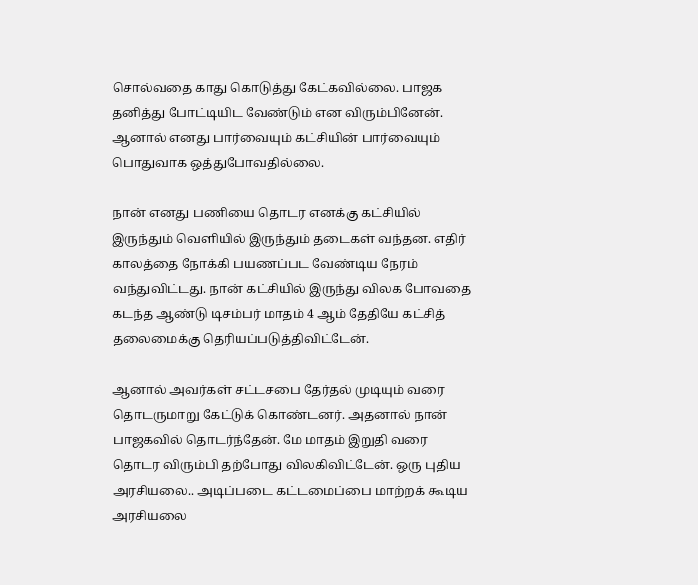சொல்வதை காது கொடுத்து கேட்கவில்லை. பாஜக தனித்து போட்டியிட வேண்டும் என விரும்பினேன். ஆனால் எனது பார்வையும் கட்சியின் பார்வையும் பொதுவாக ஒத்துபோவதில்லை.

நான் எனது பணியை தொடர எனக்கு கட்சியில் இருந்தும் வெளியில் இருந்தும் தடைகள் வந்தன. எதிர் காலத்தை நோக்கி பயணப்பட வேண்டிய நேரம் வந்துவிட்டது. நான் கட்சியில் இருந்து விலக போவதை கடந்த ஆண்டு டிசம்பர் மாதம் 4 ஆம் தேதியே கட்சித் தலைமைக்கு தெரியப்படுத்திவிட்டேன்.

ஆனால் அவர்கள் சட்டசபை தேர்தல் முடியும் வரை தொடருமாறு கேட்டுக் கொண்டனர். அதனால் நான் பாஜகவில் தொடர்ந்தேன். மே மாதம் இறுதி வரை தொடர விரும்பி தற்போது விலகிவிட்டேன். ஒரு புதிய அரசியலை.. அடிப்படை கட்டமைப்பை மாற்றக் கூடிய அரசியலை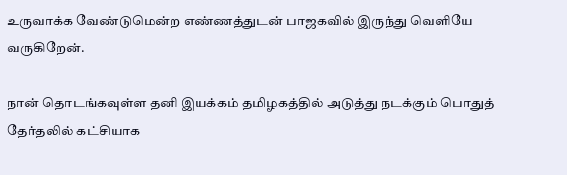உருவாக்க வேண்டுமென்ற எண்ணத்துடன் பாஜகவில் இருந்து வெளியே வருகிறேன்.

நான் தொடங்கவுள்ள தனி இயக்கம் தமிழகத்தில் அடுத்து நடக்கும் பொதுத் தேர்தலில் கட்சியாக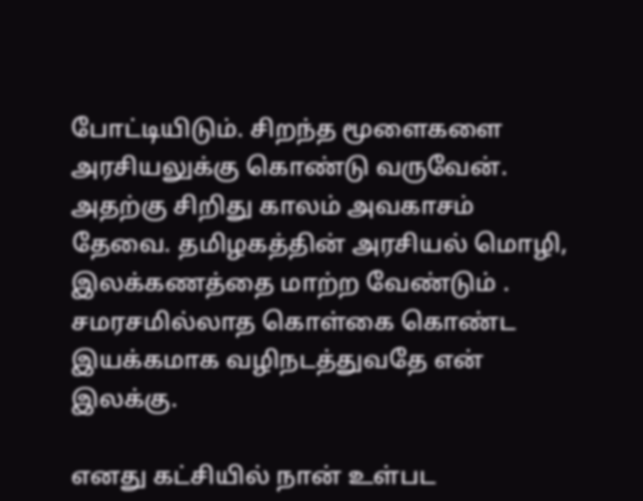போட்டியிடும். சிறந்த மூளைகளை அரசியலுக்கு கொண்டு வருவேன். அதற்கு சிறிது காலம் அவகாசம் தேவை. தமிழகத்தின் அரசியல் மொழி, இலக்கணத்தை மாற்ற வேண்டும் . சமரசமில்லாத கொள்கை கொண்ட இயக்கமாக வழிநடத்துவதே என் இலக்கு.

எனது கட்சியில் நான் உள்பட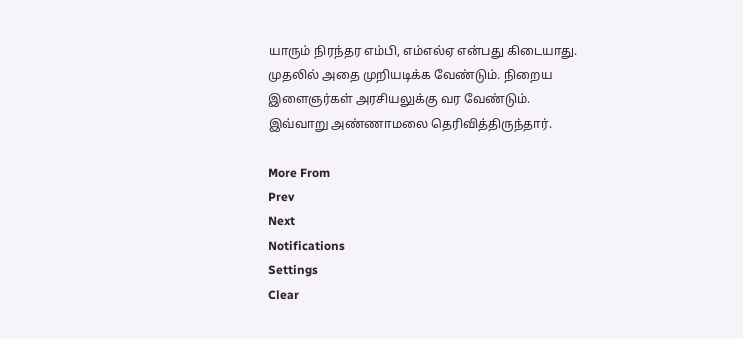யாரும் நிரந்தர எம்பி, எம்எல்ஏ என்பது கிடையாது. முதலில் அதை முறியடிக்க வேண்டும். நிறைய இளைஞர்கள் அரசியலுக்கு வர வேண்டும். இவ்வாறு அண்ணாமலை தெரிவித்திருந்தார்.

More From
Prev
Next
Notifications
Settings
Clear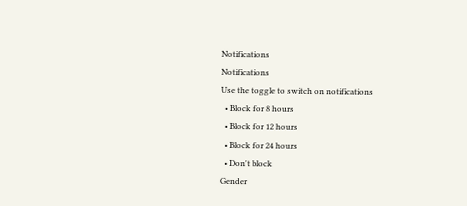Notifications
Notifications
Use the toggle to switch on notifications
  • Block for 8 hours
  • Block for 12 hours
  • Block for 24 hours
  • Don't block
Gender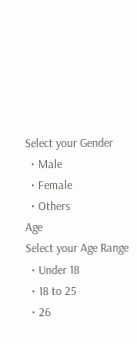Select your Gender
  • Male
  • Female
  • Others
Age
Select your Age Range
  • Under 18
  • 18 to 25
  • 26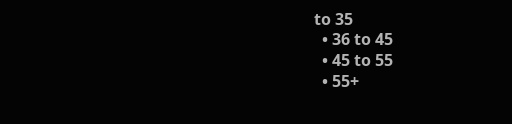to 35
  • 36 to 45
  • 45 to 55
  • 55+